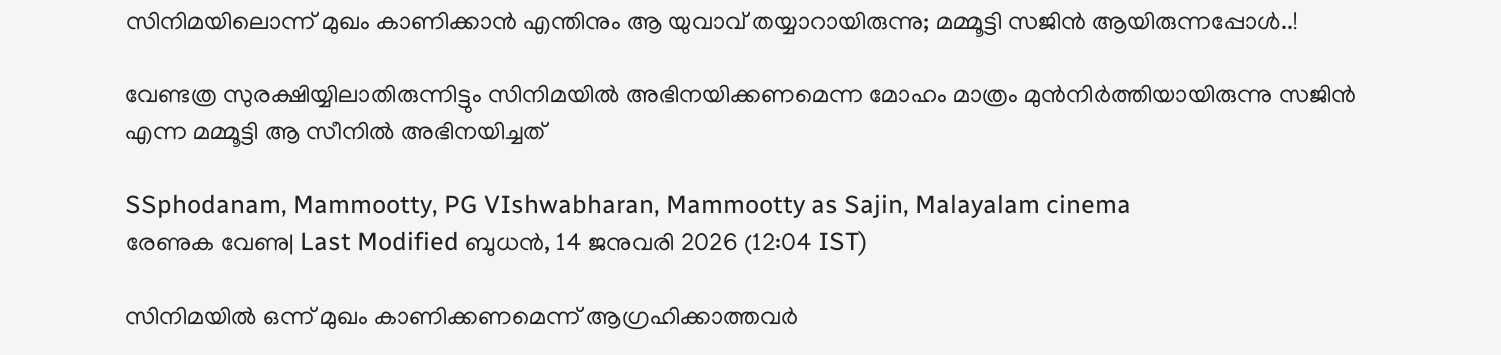സിനിമയിലൊന്ന് മുഖം കാണിക്കാന്‍ എന്തിനും ആ യുവാവ് തയ്യാറായിരുന്നു; മമ്മൂട്ടി സജിന്‍ ആയിരുന്നപ്പോള്‍..!

വേണ്ടത്ര സുരക്ഷിയ്യിലാതിരുന്നിട്ടും സിനിമയിൽ അഭിനയിക്കണമെന്ന മോഹം മാത്രം മുൻനിർത്തിയായിരുന്നു സജിൻ എന്ന മമ്മൂട്ടി ആ സീനിൽ അഭിനയിച്ചത്

SSphodanam, Mammootty, PG VIshwabharan, Mammootty as Sajin, Malayalam cinema
രേണുക വേണു| Last Modified ബുധന്‍, 14 ജനുവരി 2026 (12:04 IST)

സിനിമയിൽ ഒന്ന് മുഖം കാണിക്കണമെന്ന് ആഗ്രഹിക്കാത്തവർ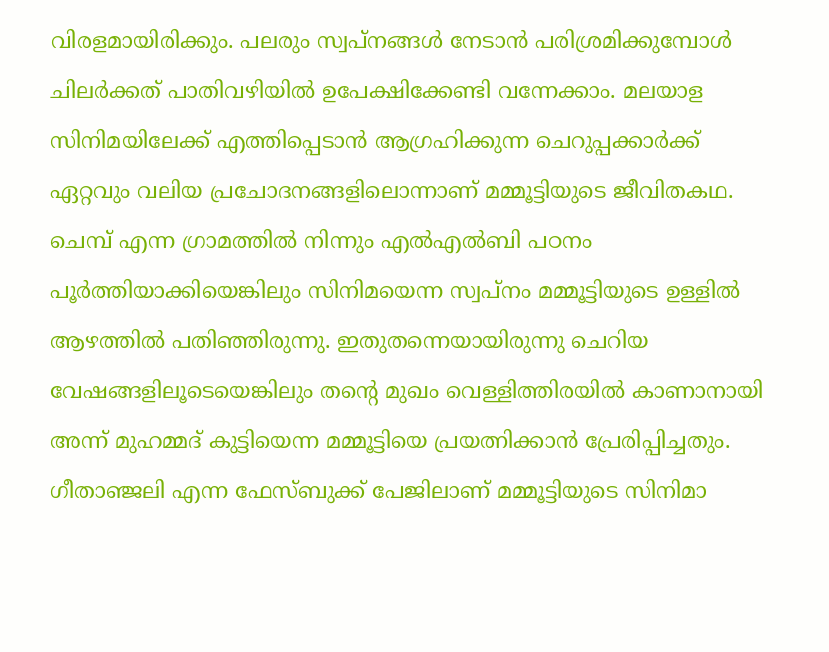വിരളമായിരിക്കും. പലരും സ്വപ്നങ്ങൾ നേടാൻ പരിശ്രമിക്കുമ്പോൾ ചിലർക്കത് പാതിവഴിയിൽ ഉപേക്ഷിക്കേണ്ടി വന്നേക്കാം. മലയാള സിനിമയിലേക്ക് എത്തിപ്പെടാൻ ആഗ്രഹിക്കുന്ന ചെറുപ്പക്കാർക്ക് ഏറ്റവും വലിയ പ്രചോദനങ്ങളിലൊന്നാണ് മമ്മൂട്ടിയുടെ ജീവിതകഥ. ചെമ്പ് എന്ന ഗ്രാമത്തിൽ നിന്നും എൽഎൽബി പഠനം പൂർത്തിയാക്കിയെങ്കിലും സിനിമയെന്ന സ്വപ്നം മമ്മൂട്ടിയുടെ ഉള്ളിൽ ആഴത്തിൽ പതിഞ്ഞിരുന്നു. ഇതുതന്നെയായിരുന്നു ചെറിയ വേഷങ്ങളിലൂടെയെങ്കിലും തൻ്റെ മുഖം വെള്ളിത്തിരയിൽ കാണാനായി അന്ന് മുഹമ്മദ് കുട്ടിയെന്ന മമ്മൂട്ടിയെ പ്രയത്നിക്കാൻ പ്രേരിപ്പിച്ചതും. ഗീതാഞ്ജലി എന്ന ഫേസ്ബുക്ക് പേജിലാണ് മമ്മൂട്ടിയുടെ സിനിമാ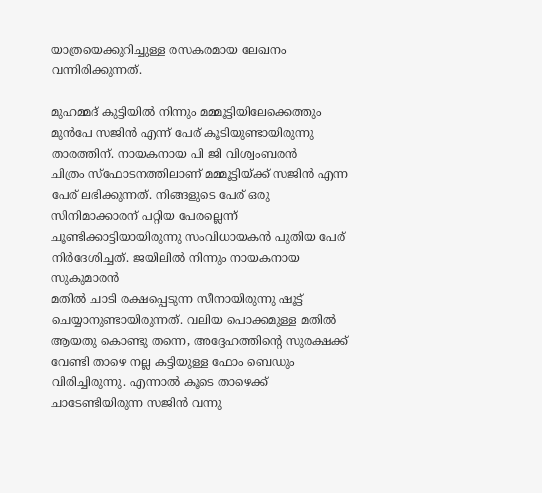യാത്രയെക്കുറിച്ചുള്ള രസകരമായ ലേഖനം വന്നിരിക്കുന്നത്.

മുഹമ്മദ് കുട്ടിയിൽ നിന്നും മമ്മൂട്ടിയിലേക്കെത്തും മുൻപേ സജിൻ എന്ന് പേര് കൂടിയുണ്ടായിരുന്നു താരത്തിന്. നായകനായ പി ജി വിശ്വംബരൻ
ചിത്രം സ്ഫോടനത്തിലാണ് മമ്മൂട്ടിയ്ക്ക് സജിൻ എന്ന പേര് ലഭിക്കുന്നത്. നിങ്ങളുടെ പേര് ഒരു സിനിമാക്കാരന് പറ്റിയ പേരല്ലെന്ന് ചൂണ്ടിക്കാട്ടിയായിരുന്നു സംവിധായകൻ പുതിയ പേര് നിർദേശിച്ചത്. ജയിലിൽ നിന്നും നായകനായ സുകുമാരൻ
മതിൽ ചാടി രക്ഷപ്പെടുന്ന സീനായിരുന്നു ഷൂട്ട് ചെയ്യാനുണ്ടായിരുന്നത്. വലിയ പൊക്കമുള്ള മതിൽ ആയതു കൊണ്ടു തന്നെ, അദ്ദേഹത്തിന്റെ സുരക്ഷക്ക് വേണ്ടി താഴെ നല്ല കട്ടിയുള്ള ഫോം ബെഡും വിരിച്ചിരുന്നു. എന്നാൽ കൂടെ താഴെക്ക് ചാടേണ്ടിയിരുന്ന സജിൻ വന്നു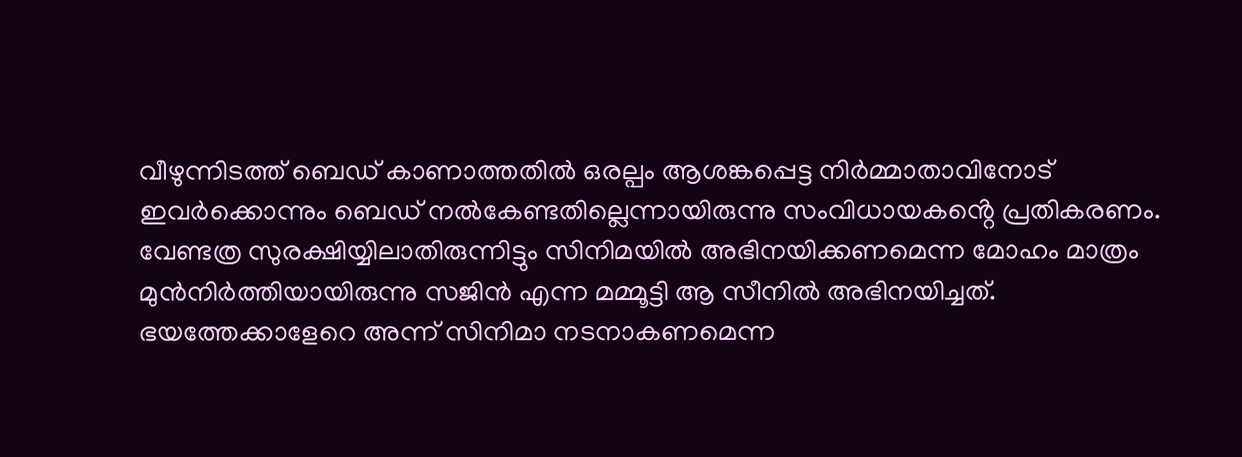വീഴുന്നിടത്ത് ബെഡ് കാണാത്തതിൽ ഒരല്പം ആശങ്കപ്പെട്ട നിർമ്മാതാവിനോട് ഇവർക്കൊന്നും ബെഡ് നൽകേണ്ടതില്ലെന്നായിരുന്നു സംവിധായകൻ്റെ പ്രതികരണം. വേണ്ടത്ര സുരക്ഷിയ്യിലാതിരുന്നിട്ടും സിനിമയിൽ അഭിനയിക്കണമെന്ന മോഹം മാത്രം മുൻനിർത്തിയായിരുന്നു സജിൻ എന്ന മമ്മൂട്ടി ആ സീനിൽ അഭിനയിച്ചത്. ഭയത്തേക്കാളേറെ അന്ന് സിനിമാ നടനാകണമെന്ന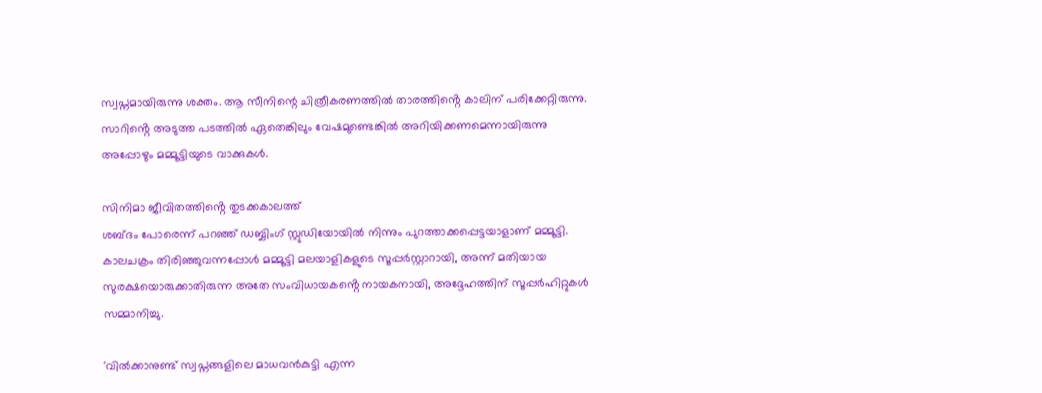സ്വപ്നമായിരുന്നു ശക്തം. ആ സീനിന്റെ ചിത്രീകരണത്തിൽ താരത്തിൻ്റെ കാലിന് പരിക്കേറ്റിരുന്നു. സാറിൻ്റെ അടുത്ത പടത്തിൽ ഏതെങ്കിലും വേഷമുണ്ടെങ്കിൽ അറിയിക്കണമെന്നായിരുന്നു അപ്പോഴും മമ്മൂട്ടിയുടെ വാക്കുകൾ.

സിനിമാ ജീവിതത്തിൻ്റെ തുടക്കകാലത്ത്
ശബ്ദം പോരെന്ന് പറഞ്ഞ് ഡബ്ബിംഗ് സ്റ്റുഡിയോയിൽ നിന്നും പുറത്താക്കപ്പെട്ടയാളാണ് മമ്മൂട്ടി. കാലചക്രം തിരിഞ്ഞുവന്നപ്പോൾ മമ്മൂട്ടി മലയാളികളുടെ സൂപ്പർസ്റ്റാറായി, അന്ന് മതിയായ സുരക്ഷയൊരുക്കാതിരുന്ന അതേ സംവിധായകൻ്റെ നായകനായി, അദ്ദേഹത്തിന് സൂപ്പർഹിറ്റുകൾ സമ്മാനിച്ചു.

'വിൽക്കാനുണ്ട് സ്വപ്നങ്ങളിലെ മാധവൻകുട്ടി എന്ന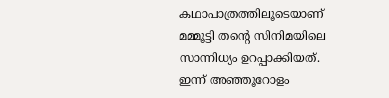കഥാപാത്രത്തിലൂടെയാണ് മമ്മൂട്ടി തന്റെ സിനിമയിലെ സാന്നിധ്യം ഉറപ്പാക്കിയത്.
ഇന്ന് അഞ്ഞൂറോളം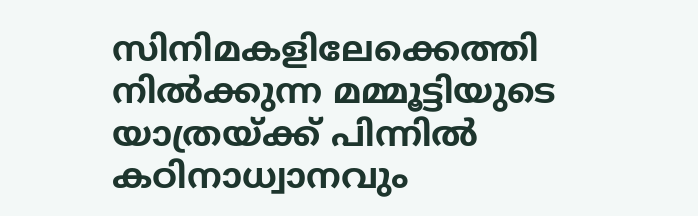സിനിമകളിലേക്കെത്തി നിൽക്കുന്ന മമ്മൂട്ടിയുടെ യാത്രയ്ക്ക് പിന്നിൽ കഠിനാധ്വാനവും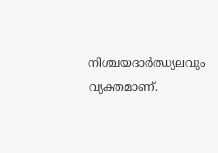നിശ്ചയദാർഝ്യലവും വ്യക്തമാണ്.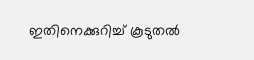ഇതിനെക്കുറിച്ച് കൂടുതല്‍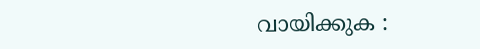വായിക്കുക :